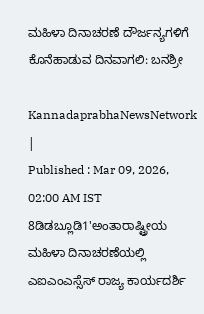ಮಹಿಳಾ ದಿನಾಚರಣೆ ದೌರ್ಜನ್ಯಗಳಿಗೆ ಕೊನೆಹಾಡುವ ದಿನವಾಗಲಿ: ಬನಶ್ರೀ

KannadaprabhaNewsNetwork |
Published : Mar 09, 2026, 02:00 AM IST
8ಡಿಡಬ್ಲೂಡಿ1'ಅಂತಾರಾಷ್ಟ್ರೀಯ ಮಹಿಳಾ ದಿನಾಚರಣೆಯಲ್ಲಿ ಎಐಎಂಎಸ್ಸೆಸ್‌ ರಾಜ್ಯ ಕಾರ್ಯದರ್ಶಿ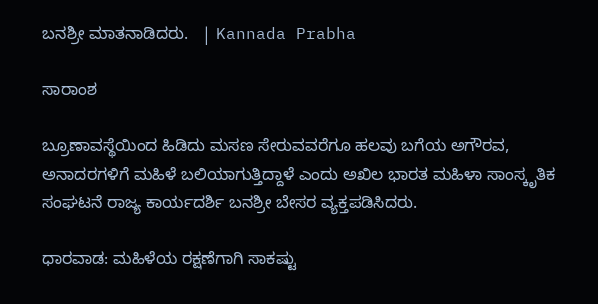ಬನಶ್ರೀ ಮಾತನಾಡಿದರು.   | Kannada Prabha

ಸಾರಾಂಶ

ಬ್ರೂಣಾವಸ್ಥೆಯಿಂದ ಹಿಡಿದು ಮಸಣ ಸೇರುವವರೆಗೂ ಹಲವು ಬಗೆಯ ಅಗೌರವ, ಅನಾದರಗಳಿಗೆ ಮಹಿಳೆ ಬಲಿಯಾಗುತ್ತಿದ್ದಾಳೆ ಎಂದು ಅಖಿಲ ಭಾರತ ಮಹಿಳಾ ಸಾಂಸ್ಕೃತಿಕ ಸಂಘಟನೆ ರಾಜ್ಯ ಕಾರ್ಯದರ್ಶಿ ಬನಶ್ರೀ ಬೇಸರ ವ್ಯಕ್ತಪಡಿಸಿದರು.

ಧಾರವಾಡ: ಮಹಿಳೆಯ ರಕ್ಷಣೆಗಾಗಿ ಸಾಕಷ್ಟು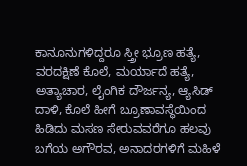ಕಾನೂನುಗಳಿದ್ದರೂ ಸ್ತ್ರೀ ಭ್ರೂಣ ಹತ್ಯೆ, ವರದಕ್ಷಿಣೆ ಕೊಲೆ, ಮರ್ಯಾದೆ ಹತ್ಯೆ, ಅತ್ಯಾಚಾರ, ಲೈಂಗಿಕ ದೌರ್ಜನ್ಯ, ಆ್ಯಸಿಡ್ ದಾಳಿ, ಕೊಲೆ ಹೀಗೆ ಬ್ರೂಣಾವಸ್ಥೆಯಿಂದ ಹಿಡಿದು ಮಸಣ ಸೇರುವವರೆಗೂ ಹಲವು ಬಗೆಯ ಅಗೌರವ, ಅನಾದರಗಳಿಗೆ ಮಹಿಳೆ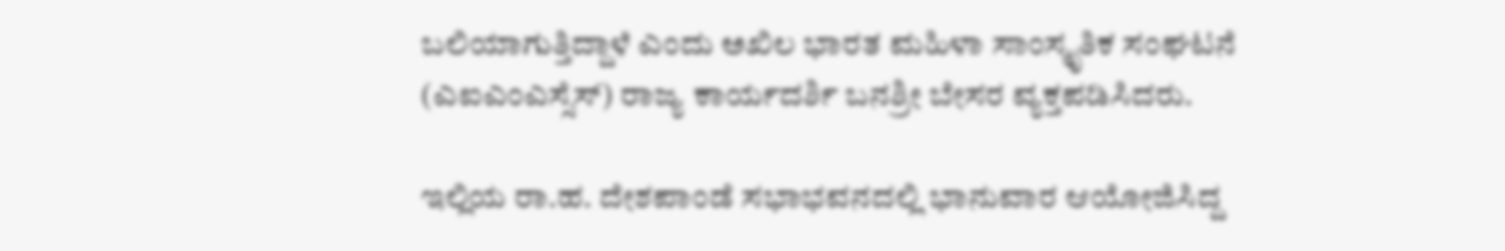ಬಲಿಯಾಗುತ್ತಿದ್ದಾಳೆ ಎಂದು ಅಖಿಲ ಭಾರತ ಮಹಿಳಾ ಸಾಂಸ್ಕೃತಿಕ ಸಂಘಟನೆ (ಎಐಎಂಎಸ್ಸೆಸ್‌) ರಾಜ್ಯ ಕಾರ್ಯದರ್ಶಿ ಬನಶ್ರೀ ಬೇಸರ ವ್ಯಕ್ತಪಡಿಸಿದರು.

ಇಲ್ಲಿಯ ರಾ.ಹ. ದೇಶಪಾಂಡೆ ಸಭಾಭವನದಲ್ಲಿ ಭಾನುವಾರ ಆಯೋಜಿಸಿದ್ದ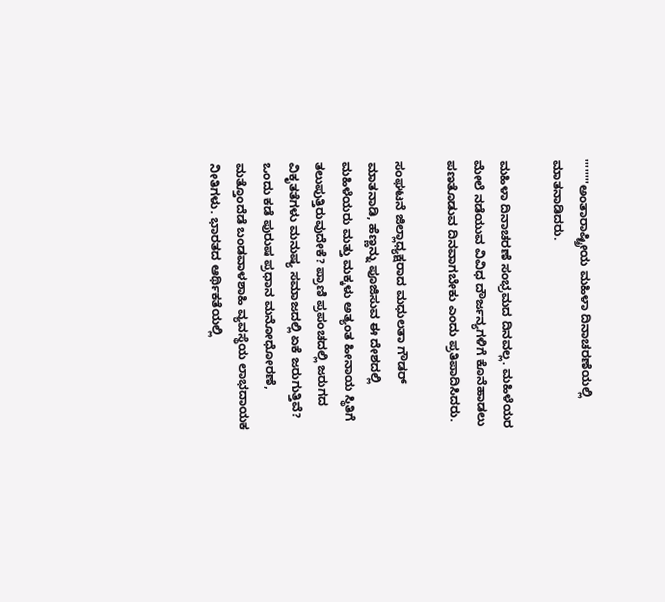''''''''ಅಂತಾರಾಷ್ಟ್ರೀಯ ಮಹಿಳಾ ದಿನಾಚರಣೆಯಲ್ಲಿ ಮಾತನಾಡಿದರು.

ಮಹಿಳಾ ದಿನಾಚರಣೆ ಸಂಭ್ರಮದ ದಿನವಲ್ಲ. ಮಹಿಳೆಯರ ಮೇಲೆ ನಡೆಯುವ ವಿವಿಧ ದೌರ್ಜನ್ಯಗಳಿಗೆ ಕೊನೆಹಾಡಲು ಪಣತೊಡುವ ದಿನವಾಗಬೇಕು ಎಂದು ಪ್ರತಿಪಾದಿಸಿದರು.

ಸಂಘಟನೆ ಜಿಲ್ಲಾಧ್ಯಕ್ಷರಾದ ಮಧುಲತಾ ಗೌಡರ್ ಮಾತನಾಡಿ, ಹೆಣ್ಣನ್ನು ಪೂಜಿಸುವ ಈ ದೇಶದಲ್ಲಿ ಮಹಿಳೆಯರು ಮತ್ತು ಮಕ್ಕಳು ಅತ್ಯಂತ ಹೀನಾಯ ಸ್ಥಿತಿಗೆ ತಲುಪುತ್ತಿರುವುದೇಕೆ? ಪ್ರಾಣಿ ಪ್ರಪಂಚದಲ್ಲಿ ಜರುಗದ ವಿಕೃತತೆಗಳು ಮನುಷ್ಯ ಸಮಾಜದಲ್ಲಿ ಏಕೆ ಜರುಗುತ್ತಿವೆ? ಒಂದು ಕಡೆ ಪುರುಷ ಪ್ರಧಾನ ಮನೋಧೋರಣೆ, ಮತ್ತೊಂದೆಡೆ ಬಂಡವಾಳಶಾಹಿ ವ್ಯವಸ್ಥೆಯ ಲಾಭದಾಯಕ ನೀತಿಗಳು. ಭಾರತದ ಆರ್ಥಿಕತೆಯಲ್ಲಿ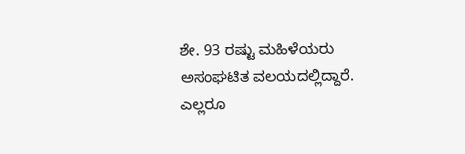ಶೇ. 93 ರಷ್ಟು ಮಹಿಳೆಯರು ಅಸಂಘಟಿತ ವಲಯದಲ್ಲಿದ್ದಾರೆ. ಎಲ್ಲರೂ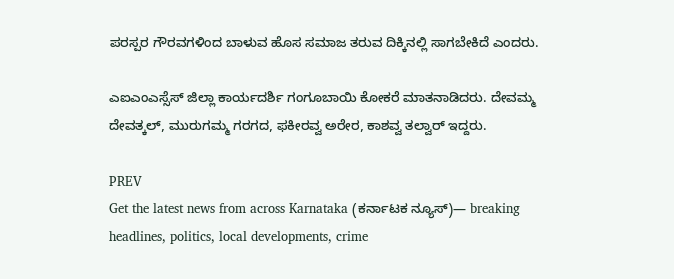ಪರಸ್ಪರ ಗೌರವಗಳಿಂದ ಬಾಳುವ ಹೊಸ ಸಮಾಜ ತರುವ ದಿಕ್ಕಿನಲ್ಲಿ ಸಾಗಬೇಕಿದೆ ಎಂದರು.

ಎಐಎಂಎಸ್ಸೆಸ್‌ ಜಿಲ್ಲಾ ಕಾರ್ಯದರ್ಶಿ ಗಂಗೂಬಾಯಿ ಕೋಕರೆ ಮಾತನಾಡಿದರು. ದೇವಮ್ಮ ದೇವತ್ಕಲ್‌, ಮುರುಗಮ್ಮ ಗರಗದ, ಫಕೀರವ್ವ ಅರೇರ, ಕಾಶವ್ವ ತಲ್ವಾರ್ ಇದ್ದರು.

PREV
Get the latest news from across Karnataka (ಕರ್ನಾಟಕ ನ್ಯೂಸ್)— breaking headlines, politics, local developments, crime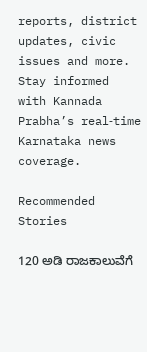reports, district updates, civic issues and more. Stay informed with Kannada Prabha’s real‑time Karnataka news coverage.

Recommended Stories

120 ಅಡಿ ರಾಜಕಾಲುವೆಗೆ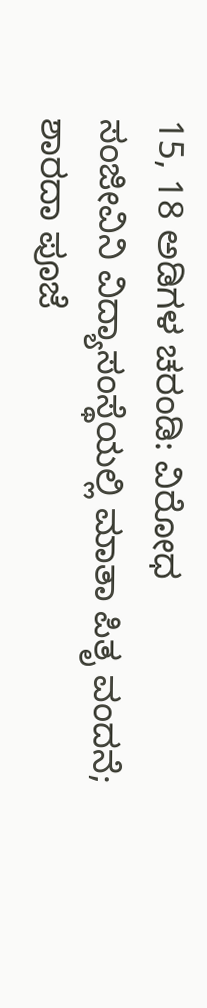15, 18 ಅಡಿಗಳ ಚರಂಡಿ: ವಿರೋಧ
ಸಂಜೀವಿನಿ ವಿದ್ಯಾಸಂಸ್ಥೆಯಲ್ಲಿ ಮಾತಾ ಪಿತೃ ವಂದನೆ; ಶಾರದಾ ಪೂಜೆ